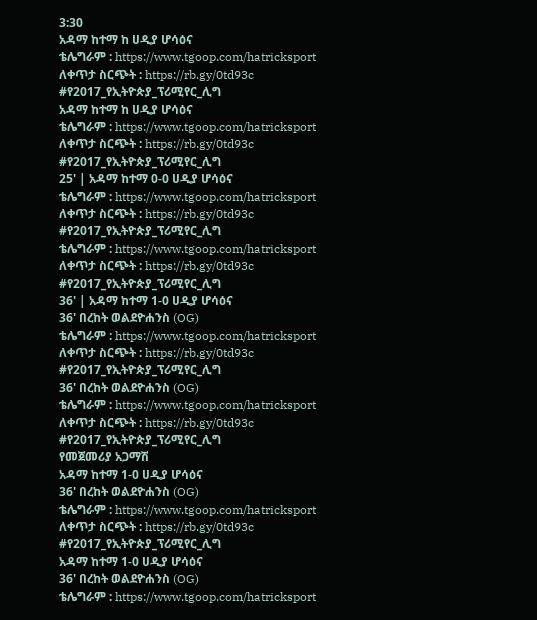3:30
አዳማ ከተማ ከ ሀዲያ ሆሳዕና
ቴሌግራም : https://www.tgoop.com/hatricksport
ለቀጥታ ስርጭት : https://rb.gy/0td93c
#የ2017_የኢትዮጵያ_ፕሪሚየር_ሊግ
አዳማ ከተማ ከ ሀዲያ ሆሳዕና
ቴሌግራም : https://www.tgoop.com/hatricksport
ለቀጥታ ስርጭት : https://rb.gy/0td93c
#የ2017_የኢትዮጵያ_ፕሪሚየር_ሊግ
25' | አዳማ ከተማ 0-0 ሀዲያ ሆሳዕና
ቴሌግራም : https://www.tgoop.com/hatricksport
ለቀጥታ ስርጭት : https://rb.gy/0td93c
#የ2017_የኢትዮጵያ_ፕሪሚየር_ሊግ
ቴሌግራም : https://www.tgoop.com/hatricksport
ለቀጥታ ስርጭት : https://rb.gy/0td93c
#የ2017_የኢትዮጵያ_ፕሪሚየር_ሊግ
36' | አዳማ ከተማ 1-0 ሀዲያ ሆሳዕና
36' በረከት ወልደዮሐንስ (OG)
ቴሌግራም : https://www.tgoop.com/hatricksport
ለቀጥታ ስርጭት : https://rb.gy/0td93c
#የ2017_የኢትዮጵያ_ፕሪሚየር_ሊግ
36' በረከት ወልደዮሐንስ (OG)
ቴሌግራም : https://www.tgoop.com/hatricksport
ለቀጥታ ስርጭት : https://rb.gy/0td93c
#የ2017_የኢትዮጵያ_ፕሪሚየር_ሊግ
የመጀመሪያ አጋማሽ
አዳማ ከተማ 1-0 ሀዲያ ሆሳዕና
36' በረከት ወልደዮሐንስ (OG)
ቴሌግራም : https://www.tgoop.com/hatricksport
ለቀጥታ ስርጭት : https://rb.gy/0td93c
#የ2017_የኢትዮጵያ_ፕሪሚየር_ሊግ
አዳማ ከተማ 1-0 ሀዲያ ሆሳዕና
36' በረከት ወልደዮሐንስ (OG)
ቴሌግራም : https://www.tgoop.com/hatricksport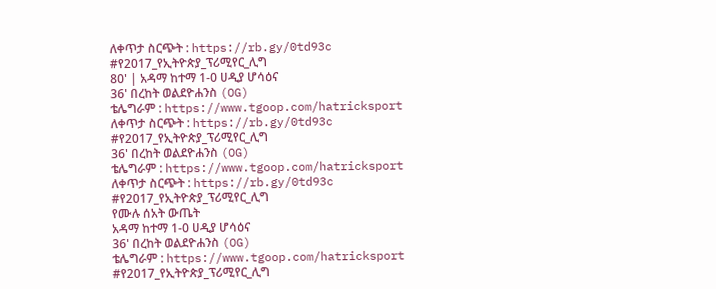ለቀጥታ ስርጭት : https://rb.gy/0td93c
#የ2017_የኢትዮጵያ_ፕሪሚየር_ሊግ
80' | አዳማ ከተማ 1-0 ሀዲያ ሆሳዕና
36' በረከት ወልደዮሐንስ (OG)
ቴሌግራም : https://www.tgoop.com/hatricksport
ለቀጥታ ስርጭት : https://rb.gy/0td93c
#የ2017_የኢትዮጵያ_ፕሪሚየር_ሊግ
36' በረከት ወልደዮሐንስ (OG)
ቴሌግራም : https://www.tgoop.com/hatricksport
ለቀጥታ ስርጭት : https://rb.gy/0td93c
#የ2017_የኢትዮጵያ_ፕሪሚየር_ሊግ
የሙሉ ሰአት ውጤት
አዳማ ከተማ 1-0 ሀዲያ ሆሳዕና
36' በረከት ወልደዮሐንስ (OG)
ቴሌግራም : https://www.tgoop.com/hatricksport
#የ2017_የኢትዮጵያ_ፕሪሚየር_ሊግ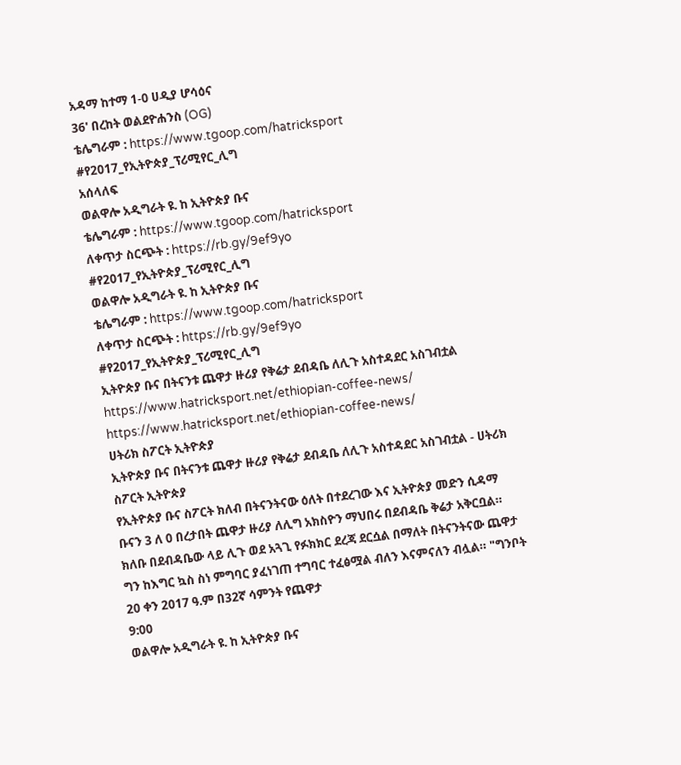አዳማ ከተማ 1-0 ሀዲያ ሆሳዕና
36' በረከት ወልደዮሐንስ (OG)
ቴሌግራም : https://www.tgoop.com/hatricksport
#የ2017_የኢትዮጵያ_ፕሪሚየር_ሊግ
አሰላለፍ
ወልዋሎ አዲግራት ዩ. ከ ኢትዮጵያ ቡና
ቴሌግራም : https://www.tgoop.com/hatricksport
ለቀጥታ ስርጭት : https://rb.gy/9ef9yo
#የ2017_የኢትዮጵያ_ፕሪሚየር_ሊግ
ወልዋሎ አዲግራት ዩ. ከ ኢትዮጵያ ቡና
ቴሌግራም : https://www.tgoop.com/hatricksport
ለቀጥታ ስርጭት : https://rb.gy/9ef9yo
#የ2017_የኢትዮጵያ_ፕሪሚየር_ሊግ
ኢትዮጵያ ቡና በትናንቱ ጨዋታ ዙሪያ የቅሬታ ደብዳቤ ለሊጉ አስተዳደር አስገብቷል
https://www.hatricksport.net/ethiopian-coffee-news/
https://www.hatricksport.net/ethiopian-coffee-news/
ሀትሪክ ስፖርት ኢትዮጵያ
ኢትዮጵያ ቡና በትናንቱ ጨዋታ ዙሪያ የቅሬታ ደብዳቤ ለሊጉ አስተዳደር አስገብቷል - ሀትሪክ ስፖርት ኢትዮጵያ
የኢትዮጵያ ቡና ስፖርት ክለብ በትናንትናው ዕለት በተደረገው እና ኢትዮጵያ መድን ሲዳማ ቡናን 3 ለ 0 በረታበት ጨዋታ ዙሪያ ለሊግ አክስዮን ማህበሩ በደብዳቤ ቅሬታ አቅርቧል። ክለቡ በደብዳቤው ላይ ሊጉ ወደ አጓጊ የፉክክር ደረጃ ደርሷል በማለት በትናንትናው ጨዋታ ግን ከእግር ኳስ ስነ ምግባር ያፈነገጠ ተግባር ተፈፅሟል ብለን እናምናለን ብሏል። "ግንቦት 20 ቀን 2017 ዓ.ም በ32ኛ ሳምንት የጨዋታ
9:00
ወልዋሎ አዲግራት ዩ. ከ ኢትዮጵያ ቡና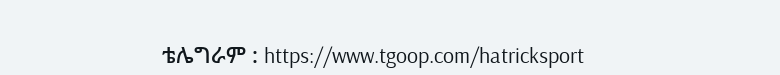ቴሌግራም : https://www.tgoop.com/hatricksport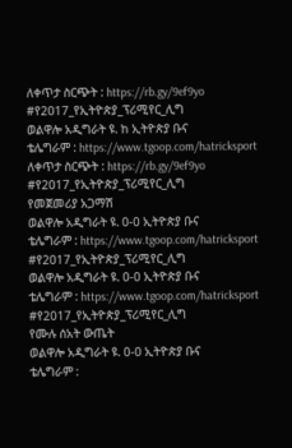ለቀጥታ ስርጭት : https://rb.gy/9ef9yo
#የ2017_የኢትዮጵያ_ፕሪሚየር_ሊግ
ወልዋሎ አዲግራት ዩ. ከ ኢትዮጵያ ቡና
ቴሌግራም : https://www.tgoop.com/hatricksport
ለቀጥታ ስርጭት : https://rb.gy/9ef9yo
#የ2017_የኢትዮጵያ_ፕሪሚየር_ሊግ
የመጀመሪያ አጋማሽ
ወልዋሎ አዲግራት ዩ. 0-0 ኢትዮጵያ ቡና
ቴሌግራም : https://www.tgoop.com/hatricksport
#የ2017_የኢትዮጵያ_ፕሪሚየር_ሊግ
ወልዋሎ አዲግራት ዩ. 0-0 ኢትዮጵያ ቡና
ቴሌግራም : https://www.tgoop.com/hatricksport
#የ2017_የኢትዮጵያ_ፕሪሚየር_ሊግ
የሙሉ ሰአት ውጤት
ወልዋሎ አዲግራት ዩ. 0-0 ኢትዮጵያ ቡና
ቴሌግራም :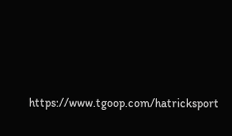https://www.tgoop.com/hatricksport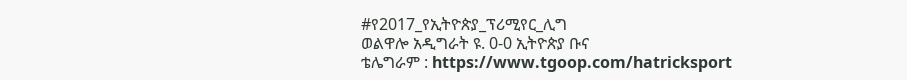#የ2017_የኢትዮጵያ_ፕሪሚየር_ሊግ
ወልዋሎ አዲግራት ዩ. 0-0 ኢትዮጵያ ቡና
ቴሌግራም : https://www.tgoop.com/hatricksport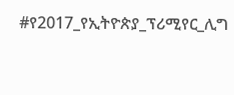#የ2017_የኢትዮጵያ_ፕሪሚየር_ሊግ